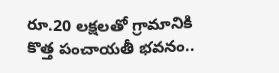రూ.20 లక్షలతో గ్రామానికి కొత్త పంచాయతీ భవనం..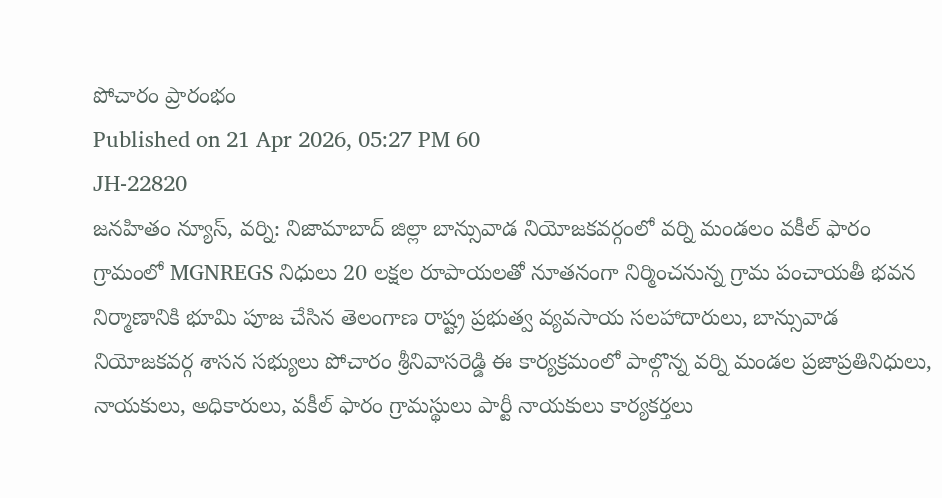పోచారం ప్రారంభం
Published on 21 Apr 2026, 05:27 PM 60
JH-22820
జనహితం న్యూస్, వర్ని: నిజామాబాద్ జిల్లా బాన్సువాడ నియోజకవర్గంలో వర్ని మండలం వకీల్ ఫారం గ్రామంలో MGNREGS నిధులు 20 లక్షల రూపాయలతో నూతనంగా నిర్మించనున్న గ్రామ పంచాయతీ భవన నిర్మాణానికి భూమి పూజ చేసిన తెలంగాణ రాష్ట్ర ప్రభుత్వ వ్యవసాయ సలహాదారులు, బాన్సువాడ నియోజకవర్గ శాసన సభ్యులు పోచారం శ్రీనివాసరెడ్డి ఈ కార్యక్రమంలో పాల్గొన్న వర్ని మండల ప్రజాప్రతినిధులు, నాయకులు, అధికారులు, వకీల్ ఫారం గ్రామస్థులు పార్టీ నాయకులు కార్యకర్తలు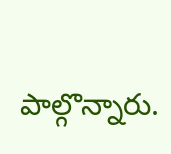పాల్గొన్నారు.